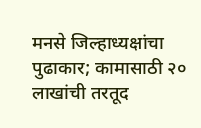मनसे जिल्हाध्यक्षांचा पुढाकार; कामासाठी २० लाखांची तरतूद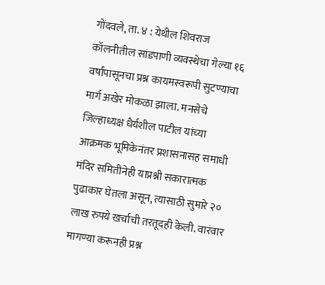गोंदवले, ता. ४ : येथील शिवराज कॉलनीतील सांडपाणी व्यवस्थेचा गेल्या १६ वर्षांपासूनचा प्रश्न कायमस्वरूपी सुटण्याचा मार्ग अखेर मोकळा झाला. मनसेचे जिल्हाध्यक्ष धैर्यशील पाटील यांच्या आक्रमक भूमिकेनंतर प्रशासनासह समाधी मंदिर समितीनेही याप्रश्नी सकारात्मक पुढाकार घेतला असून, त्यासाठी सुमारे २० लाख रुपये खर्चाची तरतूदही केली. वारंवार मागण्या करूनही प्रश्न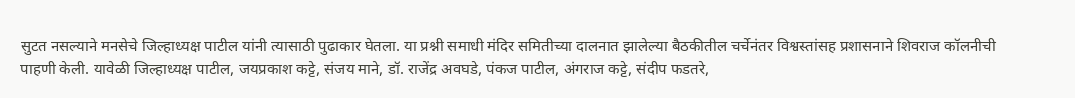सुटत नसल्याने मनसेचे जिल्हाध्यक्ष पाटील यांनी त्यासाठी पुढाकार घेतला. या प्रश्नी समाधी मंदिर समितीच्या दालनात झालेल्या बैठकीतील चर्चेनंतर विश्वस्तांसह प्रशासनाने शिवराज कॉलनीची पाहणी केली. यावेळी जिल्हाध्यक्ष पाटील, जयप्रकाश कट्टे, संजय माने, डॉ. राजेंद्र अवघडे, पंकज पाटील, अंगराज कट्टे, संदीप फडतरे,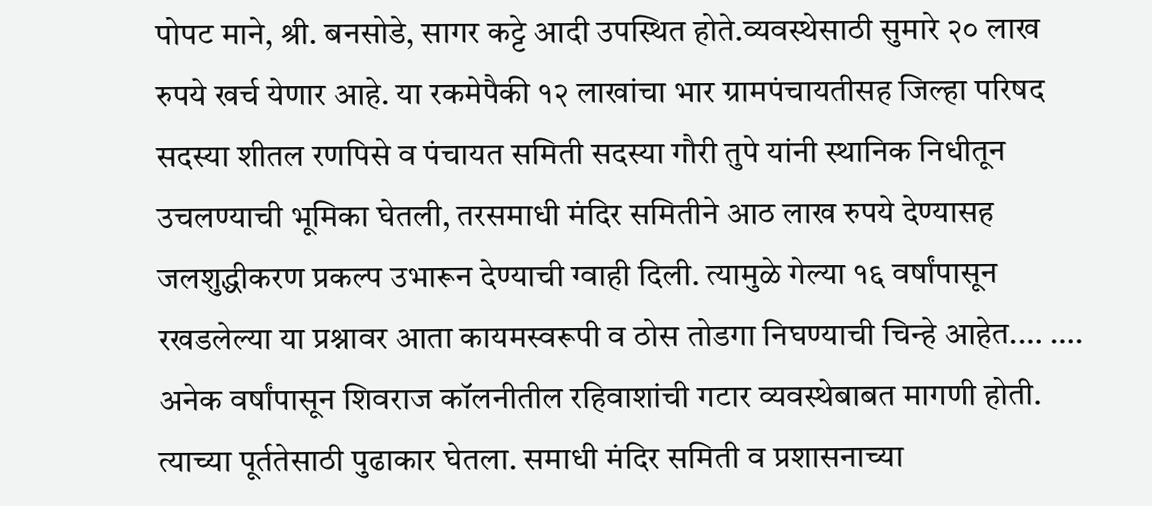पोपट माने, श्री. बनसोडे, सागर कट्टे आदी उपस्थित होते.व्यवस्थेसाठी सुमारे २० लाख रुपये खर्च येणार आहे. या रकमेपैकी १२ लाखांचा भार ग्रामपंचायतीसह जिल्हा परिषद सदस्या शीतल रणपिसे व पंचायत समिती सदस्या गौरी तुपे यांनी स्थानिक निधीतून उचलण्याची भूमिका घेतली, तरसमाधी मंदिर समितीने आठ लाख रुपये देण्यासह जलशुद्धीकरण प्रकल्प उभारून देण्याची ग्वाही दिली. त्यामुळे गेल्या १६ वर्षांपासून रखडलेल्या या प्रश्नावर आता कायमस्वरूपी व ठोस तोडगा निघण्याची चिन्हे आहेत.… …. अनेक वर्षांपासून शिवराज कॉलनीतील रहिवाशांची गटार व्यवस्थेबाबत मागणी होती. त्याच्या पूर्ततेसाठी पुढाकार घेतला. समाधी मंदिर समिती व प्रशासनाच्या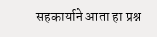सहकार्याने आता हा प्रश्न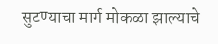सुटण्याचा मार्ग मोकळा झाल्याचे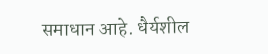समाधान आहे. धैर्यशील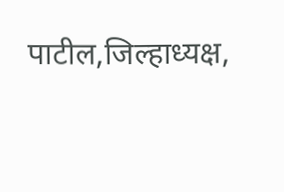पाटील,जिल्हाध्यक्ष,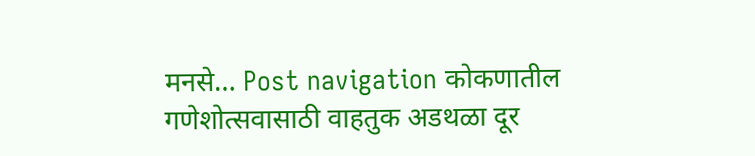मनसे… Post navigation कोकणातील गणेशोत्सवासाठी वाहतुक अडथळा दूर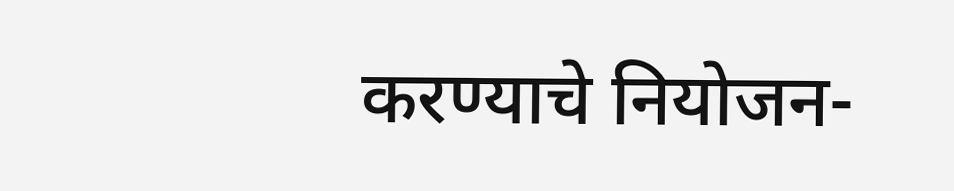करण्याचे नियोजन-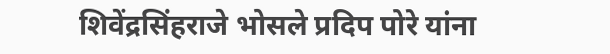शिवेंद्रसिंहराजे भोसले प्रदिप पोरे यांना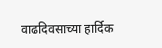वाढदिवसाच्या हार्दिक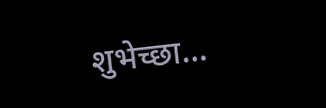शुभेच्छा…